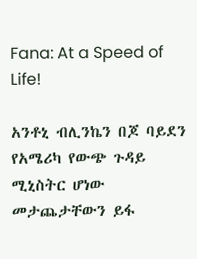Fana: At a Speed of Life!

አንቶኒ ብሊንኬን በጆ ባይደን የአሜሪካ የውጭ ጉዳይ ሚኒስትር ሆነው መታጨታቸውን ይፋ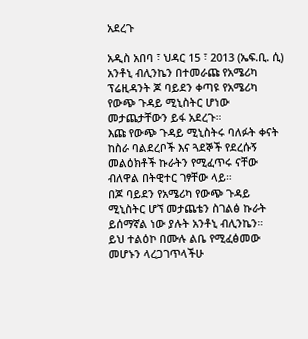አደረጉ

አዲስ አበባ ፣ ህዳር 15 ፣ 2013 (ኤፍ.ቢ. ሲ) አንቶኒ ብሊንኬን በተመራጩ የአሜሪካ ፕሬዚዳንት ጆ ባይደን ቀጣዩ የአሜሪካ የውጭ ጉዳይ ሚኒስትር ሆነው መታጨታቸውን ይፋ አደረጉ።
እጩ የውጭ ጉዳይ ሚኒስትሩ ባለፉት ቀናት ከስራ ባልደረቦች እና ጓደኞች የደረሱኝ መልዕክቶች ኩራትን የሚፈጥሩ ናቸው ብለዋል በትዊተር ገፃቸው ላይ።
በጆ ባይደን የአሜሪካ የውጭ ጉዳይ ሚኒስትር ሆኘ መታጨቴን ስገልፅ ኩራት ይሰማኛል ነው ያሉት አንቶኒ ብሊንኬን።
ይህ ተልዕኮ በሙሉ ልቤ የሚፈፅመው መሆኑን ላረጋገጥላችሁ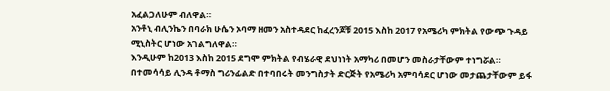አፈልጋለሁም ብለዋል።
አንቶኒ ብሊንኬን በባራክ ሁሴን ኦባማ ዘመን አስተዳደር ከፈረንጆቹ 2015 እስከ 2017 የአሜሪካ ምክትል የውጭ ጉዳይ ሚኒስትር ሆነው አገልግለዋል።
እንዲሁም ከ2013 እስከ 2015 ደግሞ ምክትል የብሄራዊ ደህነነት አማካሪ በመሆን መስራታቸውም ተነግሯል።
በተመሳሳይ ሊንዳ ቶማስ ግሪንፊልድ በተባበሩት መንግስታት ድርጅት የአሜሪካ አምባሳደር ሆነው መታጨታቸውም ይፋ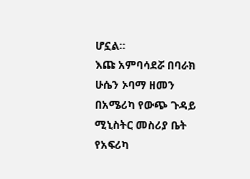ሆኗል።
እጩ አምባሳደሯ በባራክ ሁሴን ኦባማ ዘመን በአሜሪካ የውጭ ጉዳይ ሚኒስትር መስሪያ ቤት የአፍሪካ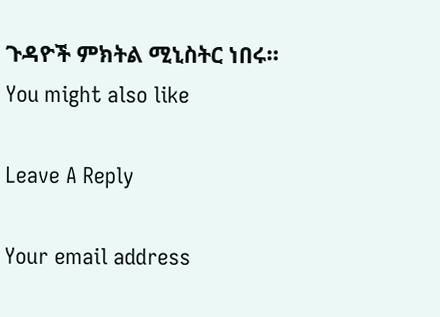ጉዳዮች ምክትል ሚኒስትር ነበሩ።
You might also like

Leave A Reply

Your email address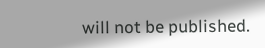will not be published.